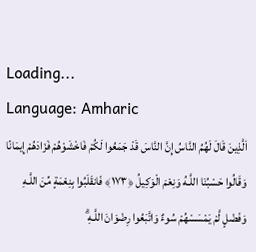Loading...
Language: Amharic
اَلَّذِينَ قَالَ لَهُمُ النَّاسُ إِنَّ النَّاسَ قَدْ جَمَعُوا لَكُمْ فَاخْشَوْهُمْ فَزَادَهُمْ إِيمَانًا وَقَالُوا حَسْبُنَا اللَّـهُ وَنِعْمَ الْوَكِيلُ ﴿١٧٣﴾ فَانقَلَبُوا بِنِعْمَةٍ مِّنَ اللَّـهِ وَفَضْلٍ لَّمْ يَمْسَسْهُمْ سُوءٌ وَاتَّبَعُوا رِضْوَانَ اللَّـهِ ۗ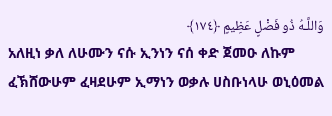وَاللَّـهُ ذُو فَضْلٍ عَظِيمٍ ﴿١٧٤﴾
አለዚነ ቃለ ለሁሙን ናሱ ኢንነን ናሰ ቀድ ጀመዑ ለኩም ፈኽሸውሁም ፈዛደሁም ኢማነን ወቃሉ ሀስቡነላሁ ወኒዕመል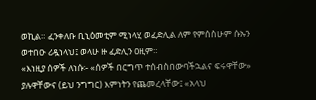ወኪል። ፈንቀለቡ ቢኒዕመቲም ሚነላሂ ወፈድሊል ለም የምሰስሁም ሱኡን ወተበዑ ሪዷነላህ፤ ወላሁ ዙ ፈድሊን ዐዚም።
«እነዚያ ሰዎች ለነሱ፡- «ሰዎች በርግጥ ተሰብስበውባችኋልና ፍሩዋቸው» ያሉዋቸውና (ይህ ንግግር) እምነትን የጨመረላቸው፤ «አላህ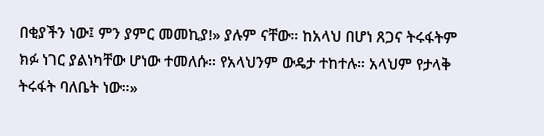በቂያችን ነው፤ ምን ያምር መመኪያ!» ያሉም ናቸው። ከአላህ በሆነ ጸጋና ትሩፋትም ክፉ ነገር ያልነካቸው ሆነው ተመለሱ። የአላህንም ውዴታ ተከተሉ። አላህም የታላቅ ትሩፋት ባለቤት ነው።»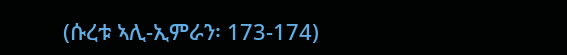(ሱረቱ ኣሊ-ኢምራን፡ 173-174)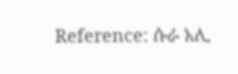Reference: ሱራ አሊ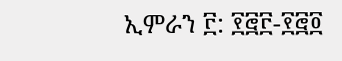ኢምራን ፫: ፻፸፫-፻፸፬